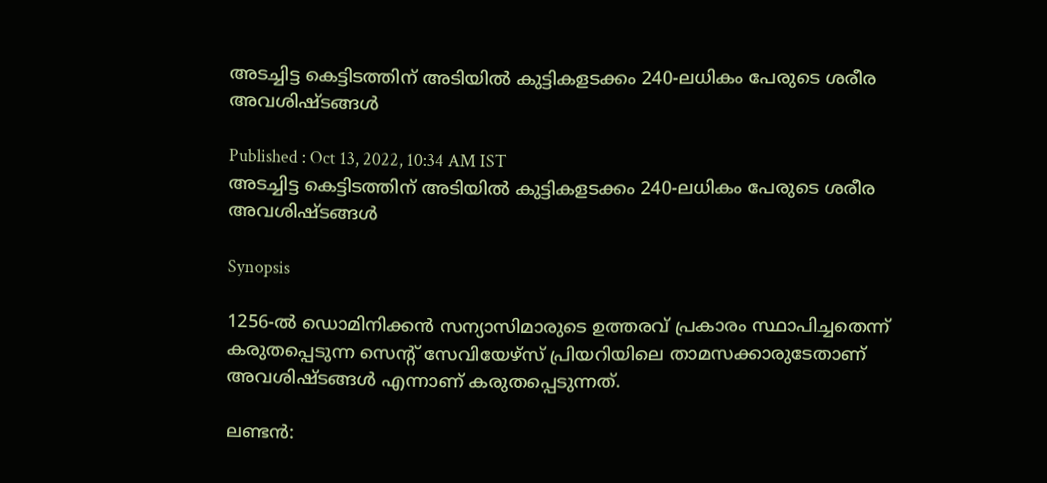അടച്ചിട്ട കെട്ടിടത്തിന് അടിയില്‍ കുട്ടികളടക്കം 240-ലധികം പേരുടെ ശരീര അവശിഷ്ടങ്ങൾ

Published : Oct 13, 2022, 10:34 AM IST
അടച്ചിട്ട കെട്ടിടത്തിന് അടിയില്‍ കുട്ടികളടക്കം 240-ലധികം പേരുടെ ശരീര അവശിഷ്ടങ്ങൾ

Synopsis

1256-ൽ ഡൊമിനിക്കൻ സന്യാസിമാരുടെ ഉത്തരവ് പ്രകാരം സ്ഥാപിച്ചതെന്ന് കരുതപ്പെടുന്ന സെന്റ് സേവിയേഴ്‌സ് പ്രിയറിയിലെ താമസക്കാരുടേതാണ് അവശിഷ്ടങ്ങൾ എന്നാണ് കരുതപ്പെടുന്നത്.

ലണ്ടന്‍: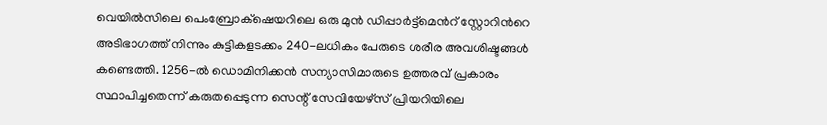വെയിൽസിലെ പെംബ്രോക്‌ഷെയറിലെ ഒരു മുൻ ഡിപ്പാർട്ട്‌മെന്‍റ് സ്റ്റോറിന്‍റെ അടിഭാഗത്ത് നിന്നും കുട്ടികളടക്കം 240-ലധികം പേരുടെ ശരീര അവശിഷ്ടങ്ങൾ കണ്ടെത്തി. 1256-ൽ ഡൊമിനിക്കൻ സന്യാസിമാരുടെ ഉത്തരവ് പ്രകാരം സ്ഥാപിച്ചതെന്ന് കരുതപ്പെടുന്ന സെന്റ് സേവിയേഴ്‌സ് പ്രിയറിയിലെ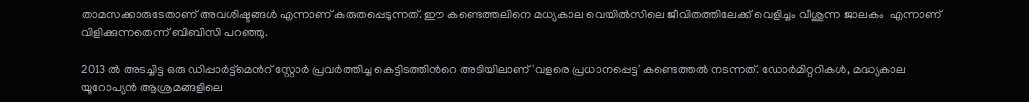താമസക്കാരുടേതാണ് അവശിഷ്ടങ്ങൾ എന്നാണ് കരുതപ്പെടുന്നത്. ഈ കണ്ടെത്തലിനെ മധ്യകാല വെയില്‍സിലെ ജീവിതത്തിലേക്ക് വെളിച്ചം വീശുന്ന ജാലകം  എന്നാണ് വിളിക്കുന്നതെന്ന് ബിബിസി പറഞ്ഞു.

2013 ല്‍ അടച്ചിട്ട ഒരു ഡിപ്പാര്‍ട്ട്മെന്‍റ് സ്റ്റോര്‍ പ്രവര്‍ത്തിച്ച കെട്ടിടത്തിന്‍റെ അടിയിലാണ് 'വളരെ പ്രധാനപ്പെട്ട' കണ്ടെത്തൽ നടന്നത്. ഡോർമിറ്ററികൾ, മദ്ധ്യകാല യൂറോപ്യൻ ആശ്രമങ്ങളിലെ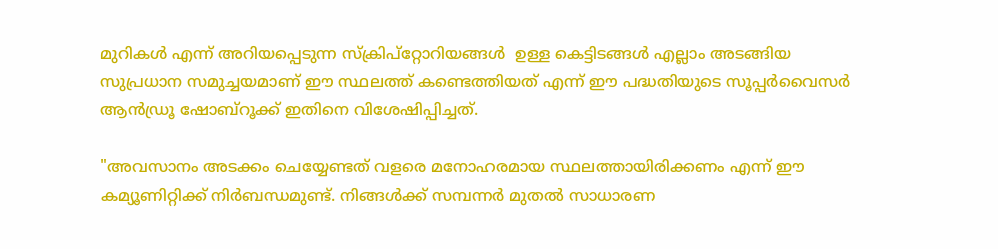മുറികൾ എന്ന് അറിയപ്പെടുന്ന സ്ക്രിപ്റ്റോറിയങ്ങൾ  ഉള്ള കെട്ടിടങ്ങള്‍ എല്ലാം അടങ്ങിയ സുപ്രധാന സമുച്ചയമാണ് ഈ സ്ഥലത്ത് കണ്ടെത്തിയത് എന്ന് ഈ പദ്ധതിയുടെ സൂപ്പർവൈസർ ആൻഡ്രൂ ഷോബ്റൂക്ക് ഇതിനെ വിശേഷിപ്പിച്ചത്.

"അവസാനം അടക്കം ചെയ്യേണ്ടത് വളരെ മനോഹരമായ സ്ഥലത്തായിരിക്കണം എന്ന് ഈ കമ്യൂണിറ്റിക്ക് നിര്‍ബന്ധമുണ്ട്. നിങ്ങൾക്ക് സമ്പന്നർ മുതൽ സാധാരണ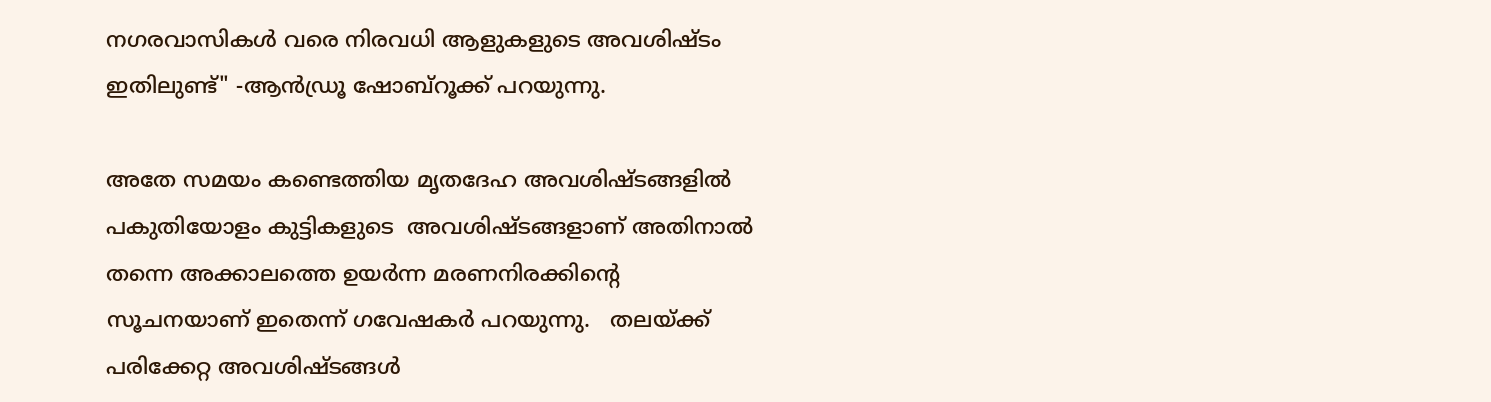നഗരവാസികൾ വരെ നിരവധി ആളുകളുടെ അവശിഷ്ടം ഇതിലുണ്ട്" -ആൻഡ്രൂ ഷോബ്റൂക്ക് പറയുന്നു.

അതേ സമയം കണ്ടെത്തിയ മൃതദേഹ അവശിഷ്ടങ്ങളില്‍ പകുതിയോളം കുട്ടികളുടെ  അവശിഷ്ടങ്ങളാണ് അതിനാല്‍ തന്നെ അക്കാലത്തെ ഉയർന്ന മരണനിരക്കിന്‍റെ സൂചനയാണ് ഇതെന്ന് ഗവേഷകര്‍ പറയുന്നു.   തലയ്ക്ക് പരിക്കേറ്റ അവശിഷ്ടങ്ങൾ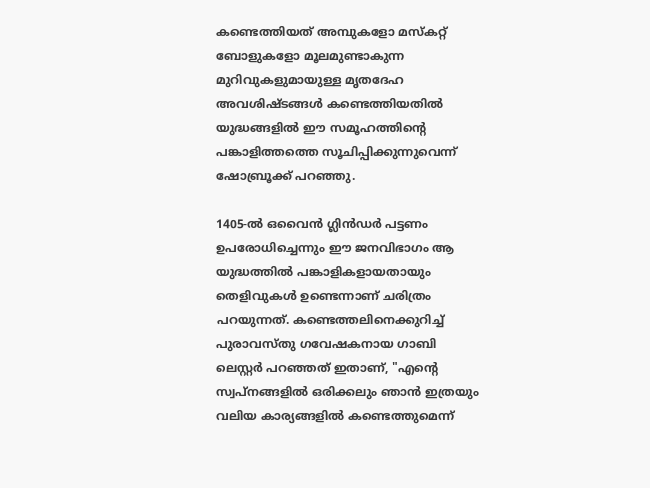കണ്ടെത്തിയത് അമ്പുകളോ മസ്കറ്റ് ബോളുകളോ മൂലമുണ്ടാകുന്ന മുറിവുകളുമായുള്ള മൃതദേഹ അവശിഷ്ടങ്ങള്‍ കണ്ടെത്തിയതില്‍ യുദ്ധങ്ങളിൽ ഈ സമൂഹത്തിന്‍റെ പങ്കാളിത്തത്തെ സൂചിപ്പിക്കുന്നുവെന്ന് ഷോബ്രൂക്ക് പറഞ്ഞു.

1405-ൽ ഒവൈൻ ഗ്ലിൻഡർ പട്ടണം ഉപരോധിച്ചെന്നും ഈ ജനവിഭാഗം ആ യുദ്ധത്തില്‍ പങ്കാളികളായതായും തെളിവുകള്‍ ഉണ്ടെന്നാണ് ചരിത്രം പറയുന്നത്. കണ്ടെത്തലിനെക്കുറിച്ച് പുരാവസ്തു ഗവേഷകനായ ഗാബി ലെസ്റ്റർ പറഞ്ഞത് ഇതാണ്, "എന്റെ സ്വപ്നങ്ങളിൽ ഒരിക്കലും ഞാൻ ഇത്രയും വലിയ കാര്യങ്ങളിൽ കണ്ടെത്തുമെന്ന്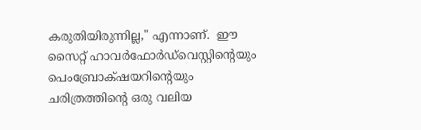കരുതിയിരുന്നില്ല," എന്നാണ്.  ഈ സൈറ്റ് ഹാവർഫോർഡ്‌വെസ്റ്റിന്റെയും പെംബ്രോക്‌ഷയറിന്റെയും ചരിത്രത്തിന്റെ ഒരു വലിയ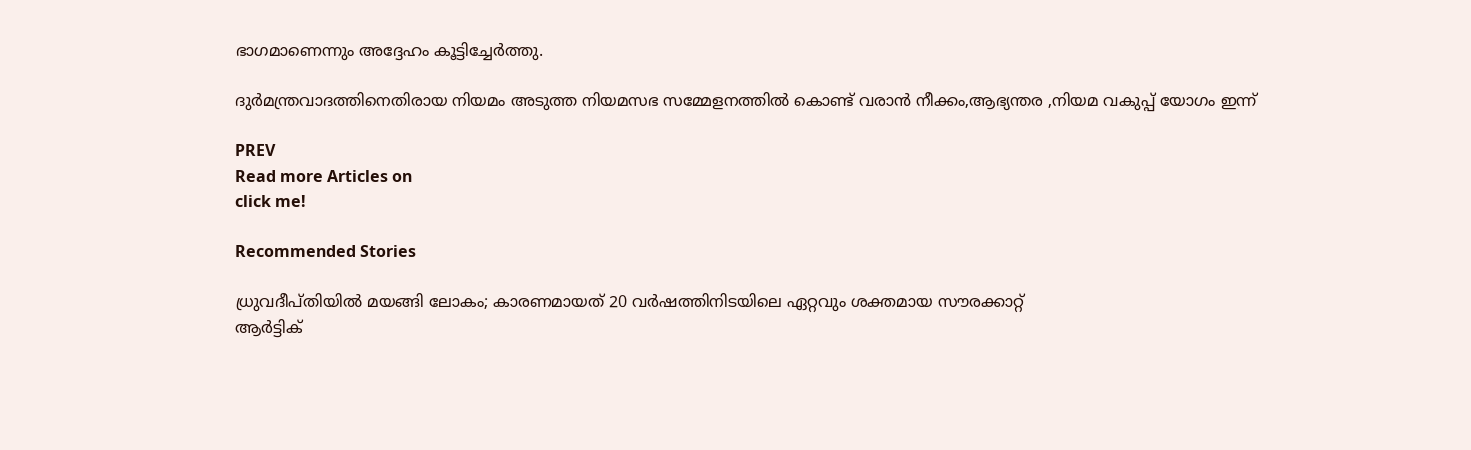ഭാഗമാണെന്നും അദ്ദേഹം കൂട്ടിച്ചേർത്തു.

ദുർമന്ത്രവാദത്തിനെതിരായ നിയമം അടുത്ത നിയമസഭ സമ്മേളനത്തിൽ കൊണ്ട് വരാൻ നീക്കം,ആഭ്യന്തര ,നിയമ വകുപ്പ് യോഗം ഇന്ന്

PREV
Read more Articles on
click me!

Recommended Stories

ധ്രുവദീപ്‌തിയില്‍ മയങ്ങി ലോകം; കാരണമായത് 20 വർഷത്തിനിടയിലെ ഏറ്റവും ശക്തമായ സൗരക്കാറ്റ്
ആർട്ടിക്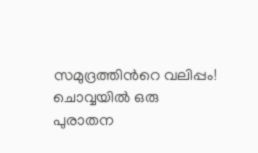സമുദ്രത്തിന്‍റെ വലിപ്പം! ചൊവ്വയിൽ ഒരു പുരാതന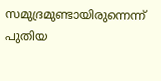സമുദ്രമുണ്ടായിരുന്നെന്ന് പുതിയ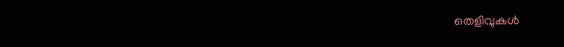തെളിവുകൾ